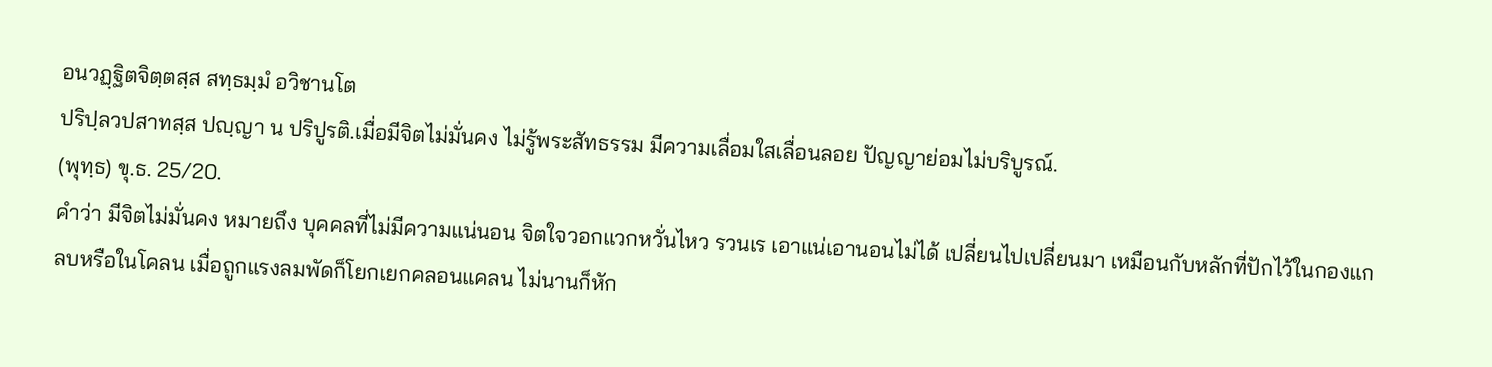อนวฏฺฐิตจิตฺตสฺส สทฺธมฺมํ อวิชานโต
ปริปฺลวปสาทสฺส ปญฺญา น ปริปูรติ.เมื่อมีจิตไม่มั่นคง ไม่รู้พระสัทธรรม มีความเลื่อมใสเลื่อนลอย ปัญญาย่อมไม่บริบูรณ์.
(พุทฺธ) ขุ.ธ. 25/20.
คำว่า มีจิตไม่มั่นคง หมายถึง บุคคลที่ไม่มีความแน่นอน จิตใจวอกแวกหวั่นไหว รวนเร เอาแน่เอานอนไม่ได้ เปลี่ยนไปเปลี่ยนมา เหมือนกับหลักที่ปักไว้ในกองแกลบหรือในโคลน เมื่อถูกแรงลมพัดก็โยกเยกคลอนแคลน ไม่นานก็หัก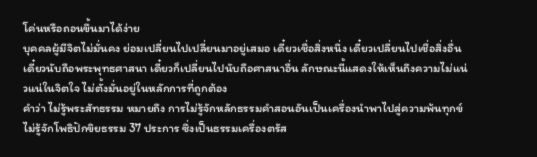โค่นหรือถอนขึ้นมาได้ง่าย
บุคคลผู้มีจิตไม่มั่นคง ย่อมเปลี่ยนไปเปลี่ยนมาอยู่เสมอ เดี๋ยวเชื่อสิ่งหนึ่ง เดี๋ยวเปลี่ยนไปเชื่อสิ่งอื่น เดี๋ยวนับถือพระพุทธศาสนา เดี๋ยวก็เปลี่ยนไปนับถือศาสนาอื่น ลักษณะนี้แสดงให้เห็นถึงความไม่แน่วแน่ในจิตใจ ไม่ตั้งมั่นอยู่ในหลักการที่ถูกต้อง
คำว่า ไม่รู้พระสัทธรรม หมายถึง การไม่รู้จักหลักธรรมคำสอนอันเป็นเครื่องนำพาไปสู่ความพ้นทุกข์ ไม่รู้จักโพธิปักขิยธรรม 37 ประการ ซึ่งเป็นธรรมเครื่องตรัส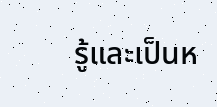รู้และเป็นห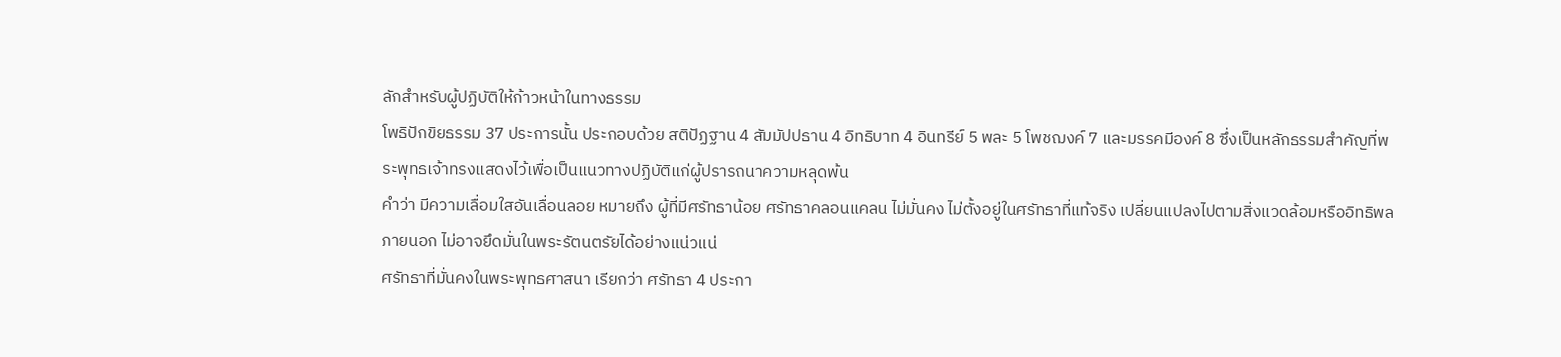ลักสำหรับผู้ปฏิบัติให้ก้าวหน้าในทางธรรม
โพธิปักขิยธรรม 37 ประการนั้น ประกอบด้วย สติปัฏฐาน 4 สัมมัปปธาน 4 อิทธิบาท 4 อินทรีย์ 5 พละ 5 โพชฌงค์ 7 และมรรคมีองค์ 8 ซึ่งเป็นหลักธรรมสำคัญที่พระพุทธเจ้าทรงแสดงไว้เพื่อเป็นแนวทางปฏิบัติแก่ผู้ปรารถนาความหลุดพ้น
คำว่า มีความเลื่อมใสอันเลื่อนลอย หมายถึง ผู้ที่มีศรัทธาน้อย ศรัทธาคลอนแคลน ไม่มั่นคง ไม่ตั้งอยู่ในศรัทธาที่แท้จริง เปลี่ยนแปลงไปตามสิ่งแวดล้อมหรืออิทธิพลภายนอก ไม่อาจยึดมั่นในพระรัตนตรัยได้อย่างแน่วแน่
ศรัทธาที่มั่นคงในพระพุทธศาสนา เรียกว่า ศรัทธา 4 ประกา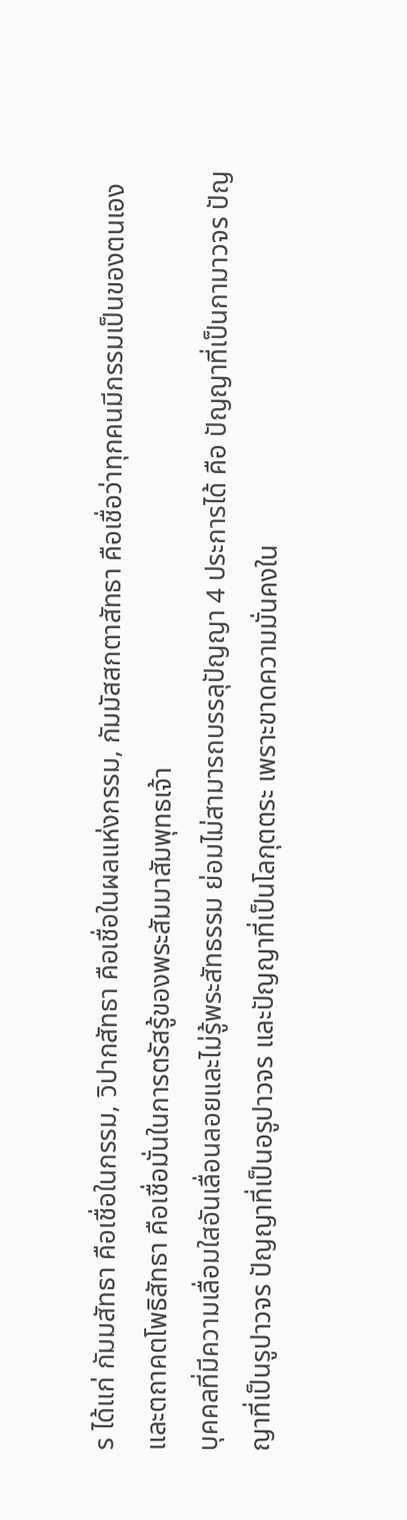ร ได้แก่ กัมมสัทธา คือเชื่อในกรรม, วิปากสัทธา คือเชื่อในผลแห่งกรรม, กัมมัสสกตาสัทธา คือเชื่อว่าทุกคนมีกรรมเป็นของตนเอง และตถาคตโพธิสัทธา คือเชื่อมั่นในการตรัสรู้ของพระสัมมาสัมพุทธเจ้า
บุคคลที่มีความเลื่อมใสอันเลื่อนลอยและไม่รู้พระสัทธรรม ย่อมไม่สามารถบรรลุปัญญา 4 ประการได้ คือ ปัญญาที่เป็นกามาวจร ปัญญาที่เป็นรูปาวจร ปัญญาที่เป็นอรูปาวจร และปัญญาที่เป็นโลกุตตระ เพราะขาดความมั่นคงใน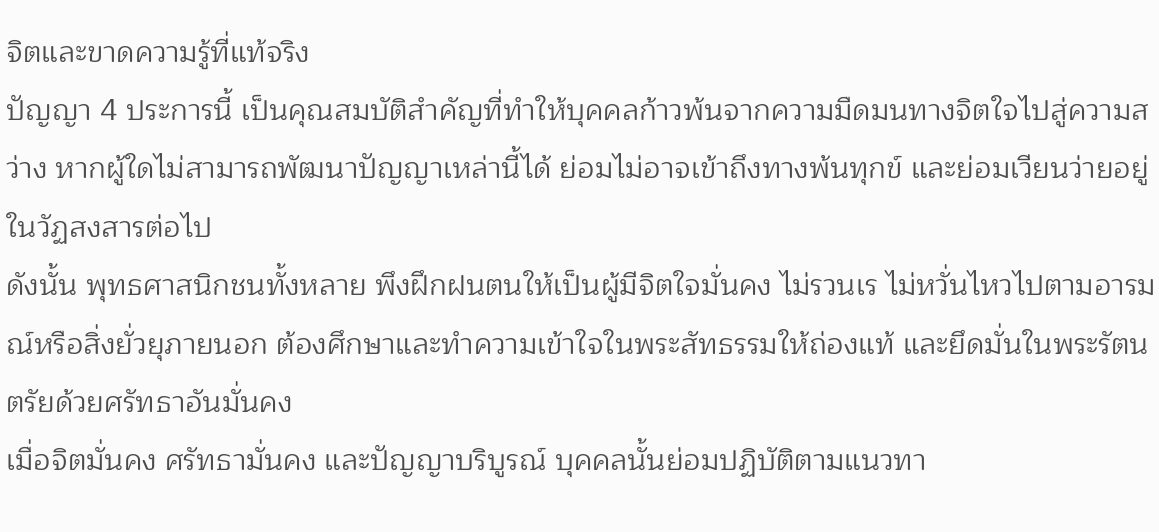จิตและขาดความรู้ที่แท้จริง
ปัญญา 4 ประการนี้ เป็นคุณสมบัติสำคัญที่ทำให้บุคคลก้าวพ้นจากความมืดมนทางจิตใจไปสู่ความสว่าง หากผู้ใดไม่สามารถพัฒนาปัญญาเหล่านี้ได้ ย่อมไม่อาจเข้าถึงทางพ้นทุกข์ และย่อมเวียนว่ายอยู่ในวัฏสงสารต่อไป
ดังนั้น พุทธศาสนิกชนทั้งหลาย พึงฝึกฝนตนให้เป็นผู้มีจิตใจมั่นคง ไม่รวนเร ไม่หวั่นไหวไปตามอารมณ์หรือสิ่งยั่วยุภายนอก ต้องศึกษาและทำความเข้าใจในพระสัทธรรมให้ถ่องแท้ และยึดมั่นในพระรัตนตรัยด้วยศรัทธาอันมั่นคง
เมื่อจิตมั่นคง ศรัทธามั่นคง และปัญญาบริบูรณ์ บุคคลนั้นย่อมปฏิบัติตามแนวทา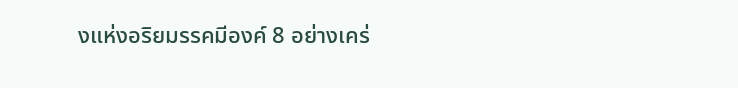งแห่งอริยมรรคมีองค์ 8 อย่างเคร่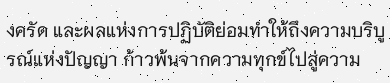งครัด และผลแห่งการปฏิบัติย่อมทำให้ถึงความบริบูรณ์แห่งปัญญา ก้าวพ้นจากความทุกข์ไปสู่ความ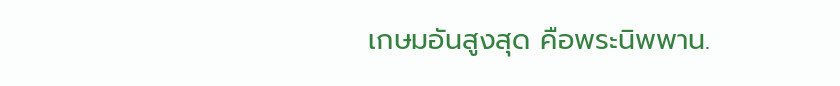เกษมอันสูงสุด คือพระนิพพาน.